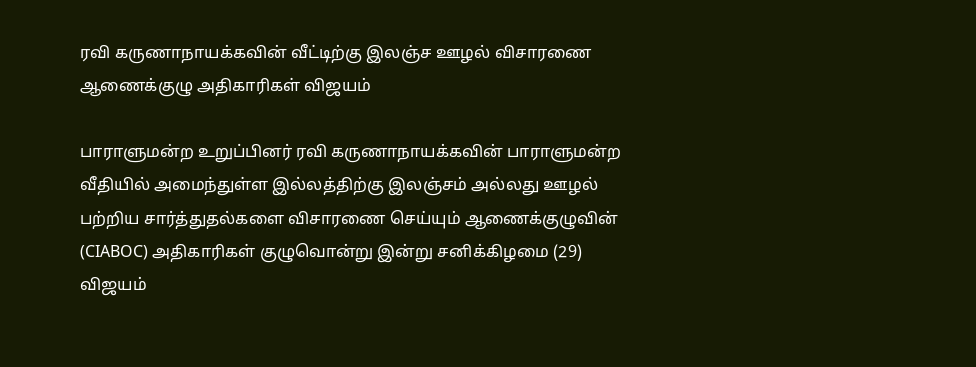ரவி கருணாநாயக்கவின் வீட்டிற்கு இலஞ்ச ஊழல் விசாரணை ஆணைக்குழு அதிகாரிகள் விஜயம்

பாராளுமன்ற உறுப்பினர் ரவி கருணாநாயக்கவின் பாராளுமன்ற வீதியில் அமைந்துள்ள இல்லத்திற்கு இலஞ்சம் அல்லது ஊழல் பற்றிய சார்த்துதல்களை விசாரணை செய்யும் ஆணைக்குழுவின் (CIABOC) அதிகாரிகள் குழுவொன்று இன்று சனிக்கிழமை (29) விஜயம்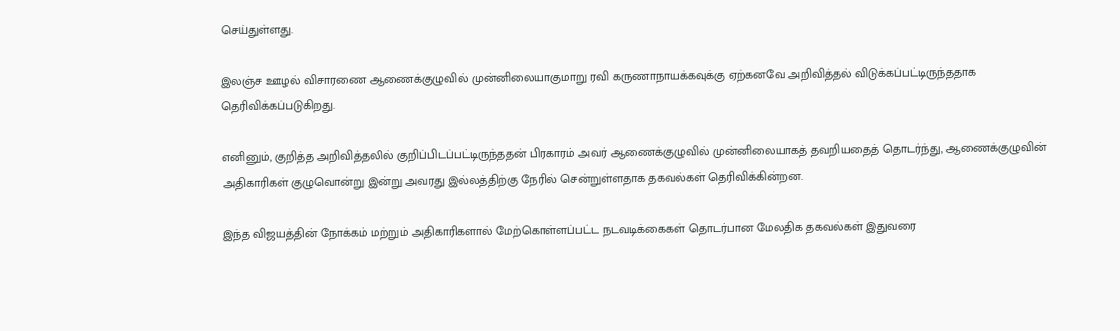செய்துள்ளது.

இலஞ்ச ஊழல் விசாரணை ஆணைக்குழுவில் முன்னிலையாகுமாறு ரவி கருணாநாயக்கவுக்கு ஏற்கனவே அறிவித்தல் விடுக்கப்பட்டிருந்ததாக தெரிவிக்கப்படுகிறது.

எனினும், குறித்த அறிவித்தலில் குறிப்பிடப்பட்டிருந்ததன் பிரகாரம் அவர் ஆணைக்குழுவில் முன்னிலையாகத் தவறியதைத் தொடர்ந்து, ஆணைக்குழுவின் அதிகாரிகள் குழுவொன்று இன்று அவரது இல்லத்திற்கு நேரில் சென்றுள்ளதாக தகவல்கள் தெரிவிக்கின்றன.

இந்த விஜயத்தின் நோக்கம் மற்றும் அதிகாரிகளால் மேற்கொள்ளப்பட்ட நடவடிக்கைகள் தொடர்பான மேலதிக தகவல்கள் இதுவரை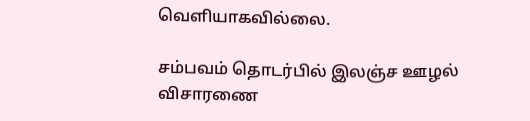வெளியாகவில்லை.

சம்பவம் தொடர்பில் இலஞ்ச ஊழல் விசாரணை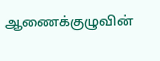ஆணைக்குழுவின்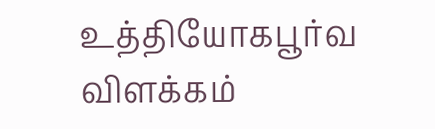உத்தியோகபூர்வ விளக்கம்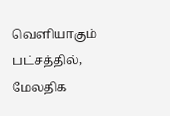வெளியாகும் பட்சத்தில், மேலதிக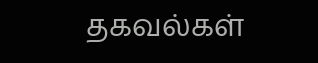தகவல்கள்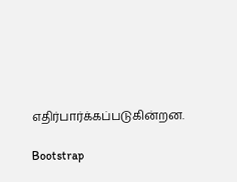எதிர்பார்க்கப்படுகின்றன.

Bootstrap